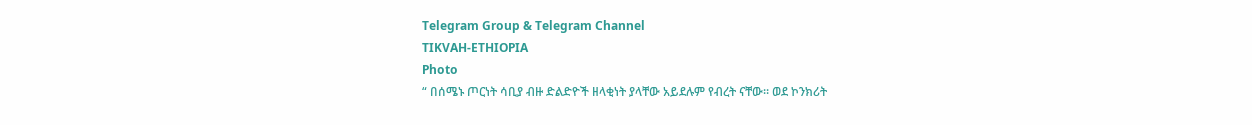Telegram Group & Telegram Channel
TIKVAH-ETHIOPIA
Photo
“ በሰሜኑ ጦርነት ሳቢያ ብዙ ድልድዮች ዘላቂነት ያላቸው አይደሉም የብረት ናቸው። ወደ ኮንክሪት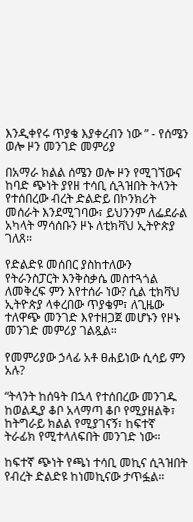እንዲቀየሩ ጥያቄ እያቀረብን ነው ” - የሰሜን ወሎ ዞን መንገድ መምሪያ

በአማራ ክልል ሰሜን ወሎ ዞን የሚገኘውና ከባድ ጭነት ያየዘ ተሳቢ ሲጓዝበት ትላንት የተሰበረው ብረት ድልድይ በኮንክሪት መሰራት እንደሚገባው፣ ይህንንም ለፌደራል አካላት ማሳሰቡን ዞኑ ለቲክቫህ ኢትዮጵያ ገለጸ።

የድልድዩ መሰበር ያስከተለውን የትራንስፓርት እንቅስቃሴ መስተጓጎል ለመቅረፍ ምን እየተሰራ ነው? ሲል ቲክቫህ ኢትዮጵያ ላቀረበው ጥያቄም፣ ለጊዜው ተለዋጭ መንገድ እየተዘጋጀ መሆኑን የዞኑ መንገድ መምሪያ ገልጿል።

የመምሪያው ኃላፊ አቶ ፀሐይነው ሲሳይ ምን አሉ?

“ትላንት ከሰዓት በኋላ የተሰበረው መንገዱ ከወልዲያ ቆቦ አላማጣ ቆቦ የሚያዘልቅ፣ ከትግራይ ክልል የሚያገናኝ፣ ከፍተኛ ትራፊክ የሚተላለፍበት መንገድ ነው።

ከፍተኛ ጭነት የጫነ ተሳቢ መኪና ሲጓዝበት የብረት ድልድዩ ከነመኪናው ታጥፏል።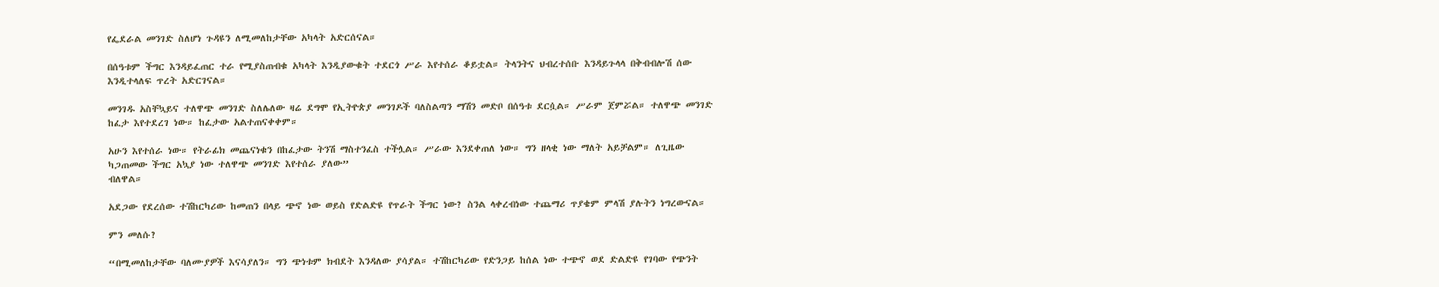የፌደራል መንገድ ስለሆነ ጉዳዩን ለሚመለከታቸው አካላት አድርሰናል።

በሰዓቱም ችግር እንዳይፈጠር ተራ የሚያስጠብቁ አካላት እንዲያውቁት ተደርጎ ሥራ እየተሰራ ቆይቷል። ትላንትና ህብረተሰቡ እንዳይጉላላ በቅብብሎሽ ሰው እንዲተላለፍ ጥረት አድርገናል።

መንገዱ አስቸኳይና ተለዋጭ መንገድ ስለሌለው ዛሬ ደግሞ የኢትዮጵያ መንገዶች ባለስልጣን ማሽን መድቦ በሰዓቱ ደርሷል። ሥራም ጀምሯል። ተለዋጭ መንገድ ከፈታ እየተደረገ ነው። ከፈታው አልተጠናቀቀም።

አሁን እየተሰራ ነው። የትራፊክ መጨናነቁን በከፈታው ትንሽ ማስተንፈስ ተችሏል። ሥራው እንደቀጠለ ነው። ግን ዘላቂ ነው ማለት አይቻልም። ለጊዜው ካጋጠመው ችግር አኳያ ነው ተለዋጭ መንገድ እየተሰራ ያለው”
ብለዋል።

አደጋው የደረሰው ተሽከርካሪው ከመጠን በላይ ጭኖ ነው ወይስ የድልድዩ የጥራት ችግር ነው? ስንል ላቀረብነው ተጨማሪ ጥያቄም ምላሽ ያሉትን ነግረውናል።

ምን መለሱ?

“በሚመለከታቸው ባለሙያዎች እናሳያለን። ግን ጭነቱም ክብደት እንዳለው ያሳያል። ተሽከርካሪው የድንጋይ ከሰል ነው ተጭኖ ወደ ድልድዩ የገባው የጭንት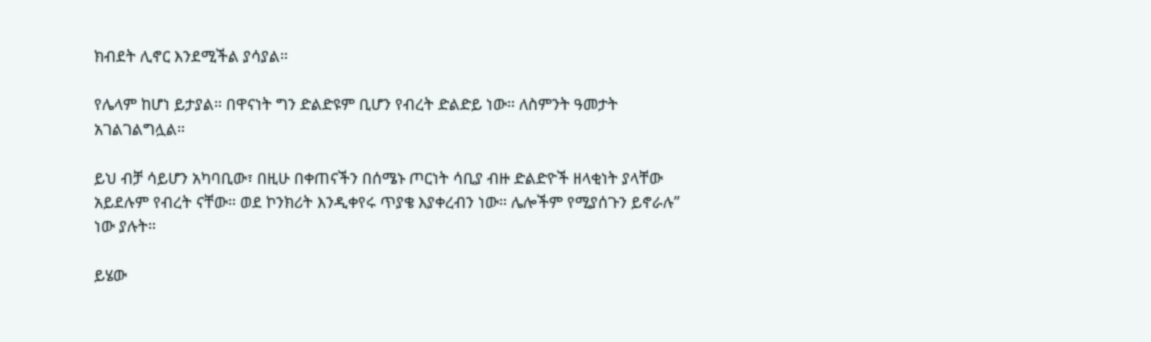ክብደት ሊኖር እንደሚችል ያሳያል።

የሌላም ከሆነ ይታያል። በዋናነት ግን ድልድዩም ቢሆን የብረት ድልድይ ነው። ለስምንት ዓመታት አገልገልግሏል።

ይህ ብቻ ሳይሆን አካባቢው፣ በዚሁ በቀጠናችን በሰሜኑ ጦርነት ሳቢያ ብዙ ድልድዮች ዘላቂነት ያላቸው አይደሉም የብረት ናቸው። ወደ ኮንክሪት እንዲቀየሩ ጥያቄ እያቀረብን ነው። ሌሎችም የሚያሰጉን ይኖራሉ”
ነው ያሉት።

ይሄው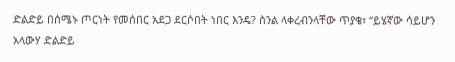ድልድይ በሰሜኑ ጦርነት የመሰበር አደጋ ደርሶበት ነበር እንዴ? ስንል ላቀረብንላቸው ጥያቄ፣ “ይሄኛው ሳይሆን አላውሃ ድልድይ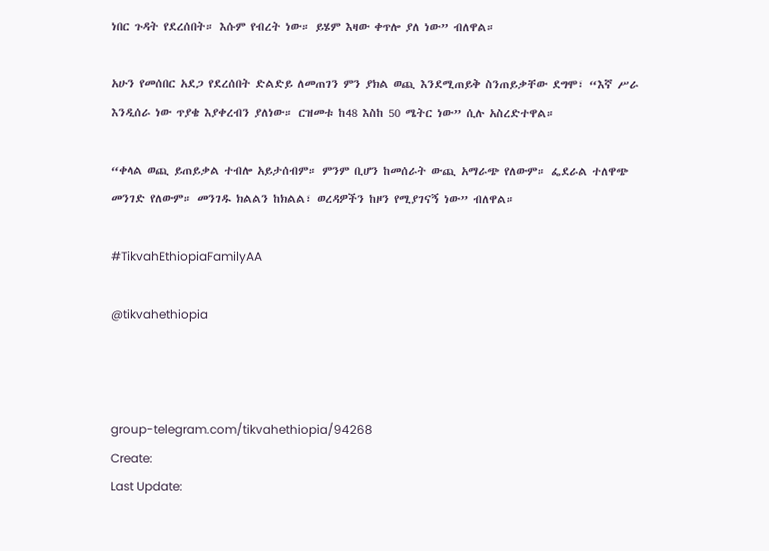ነበር ጉዳት የደረሰበት። እሱም የብረት ነው። ይሄም እዛው ቀጥሎ ያለ ነው” ብለዋል።

አሁን የመሰበር አደጋ የደረሰበት ድልድይ ለመጠገን ምን ያክል ወጪ እንደሚጠይቅ ስንጠይቃቸው ደግሞ፣ “እኛ ሥራ እንዲሰራ ነው ጥያቄ እያቀረብን ያለነው። ርዝመቱ ከ48 እስከ 50 ሜትር ነው” ሲሉ አስረድተዋል።

“ቀላል ወጪ ይጠይቃል ተብሎ አይታሰብም። ምንም ቢሆን ከመሰራት ውጪ አማራጭ የለውም። ፌደራል ተለዋጭ መንገድ የለውም። መንገዱ ክልልን ከክልል፣ ወረዳዎችን ከዞን የሚያገናኝ ነው” ብለዋል።

#TikvahEthiopiaFamilyAA

@tikvahethiopia



group-telegram.com/tikvahethiopia/94268
Create:
Last Update: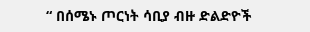“ በሰሜኑ ጦርነት ሳቢያ ብዙ ድልድዮች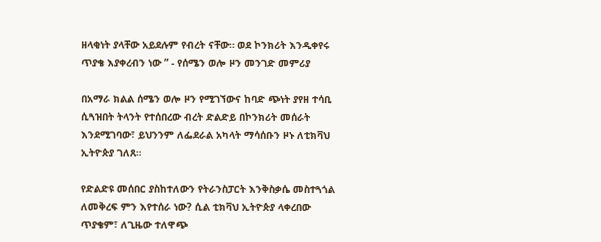ዘላቂነት ያላቸው አይደሉም የብረት ናቸው። ወደ ኮንክሪት እንዲቀየሩ ጥያቄ እያቀረብን ነው ” - የሰሜን ወሎ ዞን መንገድ መምሪያ

በአማራ ክልል ሰሜን ወሎ ዞን የሚገኘውና ከባድ ጭነት ያየዘ ተሳቢ ሲጓዝበት ትላንት የተሰበረው ብረት ድልድይ በኮንክሪት መሰራት እንደሚገባው፣ ይህንንም ለፌደራል አካላት ማሳሰቡን ዞኑ ለቲክቫህ ኢትዮጵያ ገለጸ።

የድልድዩ መሰበር ያስከተለውን የትራንስፓርት እንቅስቃሴ መስተጓጎል ለመቅረፍ ምን እየተሰራ ነው? ሲል ቲክቫህ ኢትዮጵያ ላቀረበው ጥያቄም፣ ለጊዜው ተለዋጭ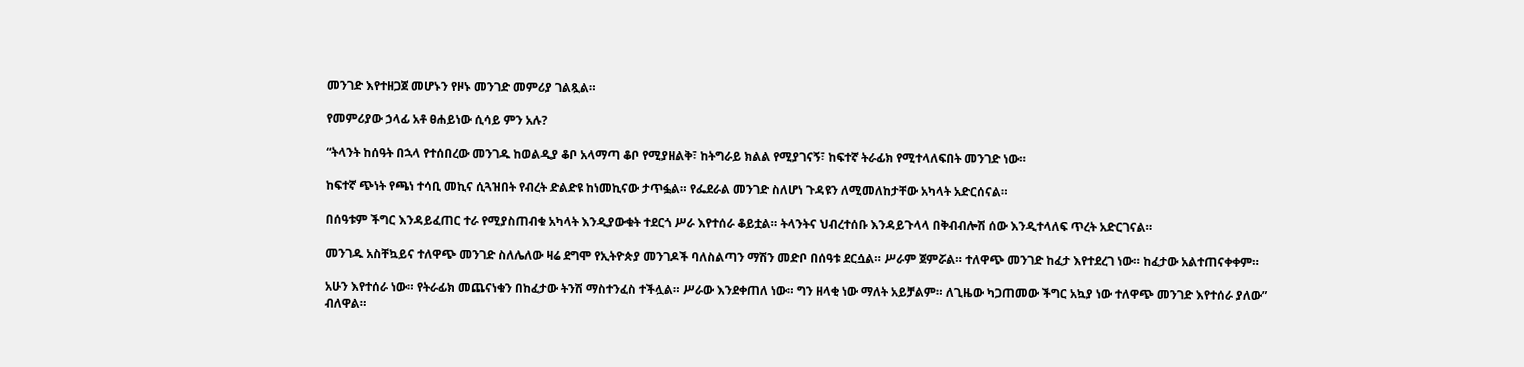መንገድ እየተዘጋጀ መሆኑን የዞኑ መንገድ መምሪያ ገልጿል።

የመምሪያው ኃላፊ አቶ ፀሐይነው ሲሳይ ምን አሉ?

“ትላንት ከሰዓት በኋላ የተሰበረው መንገዱ ከወልዲያ ቆቦ አላማጣ ቆቦ የሚያዘልቅ፣ ከትግራይ ክልል የሚያገናኝ፣ ከፍተኛ ትራፊክ የሚተላለፍበት መንገድ ነው።

ከፍተኛ ጭነት የጫነ ተሳቢ መኪና ሲጓዝበት የብረት ድልድዩ ከነመኪናው ታጥፏል። የፌደራል መንገድ ስለሆነ ጉዳዩን ለሚመለከታቸው አካላት አድርሰናል።

በሰዓቱም ችግር እንዳይፈጠር ተራ የሚያስጠብቁ አካላት እንዲያውቁት ተደርጎ ሥራ እየተሰራ ቆይቷል። ትላንትና ህብረተሰቡ እንዳይጉላላ በቅብብሎሽ ሰው እንዲተላለፍ ጥረት አድርገናል።

መንገዱ አስቸኳይና ተለዋጭ መንገድ ስለሌለው ዛሬ ደግሞ የኢትዮጵያ መንገዶች ባለስልጣን ማሽን መድቦ በሰዓቱ ደርሷል። ሥራም ጀምሯል። ተለዋጭ መንገድ ከፈታ እየተደረገ ነው። ከፈታው አልተጠናቀቀም።

አሁን እየተሰራ ነው። የትራፊክ መጨናነቁን በከፈታው ትንሽ ማስተንፈስ ተችሏል። ሥራው እንደቀጠለ ነው። ግን ዘላቂ ነው ማለት አይቻልም። ለጊዜው ካጋጠመው ችግር አኳያ ነው ተለዋጭ መንገድ እየተሰራ ያለው”
ብለዋል።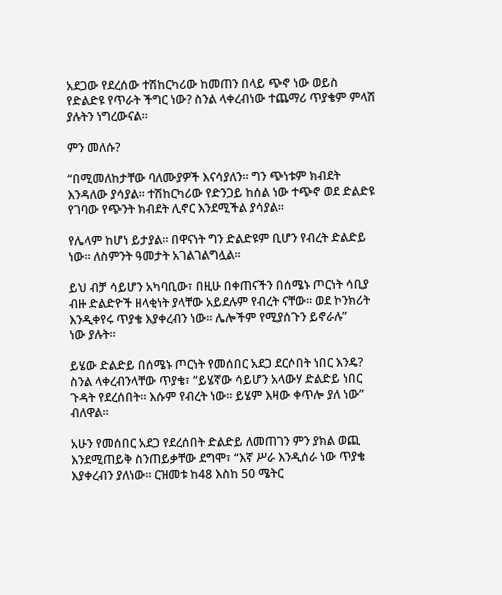አደጋው የደረሰው ተሽከርካሪው ከመጠን በላይ ጭኖ ነው ወይስ የድልድዩ የጥራት ችግር ነው? ስንል ላቀረብነው ተጨማሪ ጥያቄም ምላሽ ያሉትን ነግረውናል።

ምን መለሱ?

“በሚመለከታቸው ባለሙያዎች እናሳያለን። ግን ጭነቱም ክብደት እንዳለው ያሳያል። ተሽከርካሪው የድንጋይ ከሰል ነው ተጭኖ ወደ ድልድዩ የገባው የጭንት ክብደት ሊኖር እንደሚችል ያሳያል።

የሌላም ከሆነ ይታያል። በዋናነት ግን ድልድዩም ቢሆን የብረት ድልድይ ነው። ለስምንት ዓመታት አገልገልግሏል።

ይህ ብቻ ሳይሆን አካባቢው፣ በዚሁ በቀጠናችን በሰሜኑ ጦርነት ሳቢያ ብዙ ድልድዮች ዘላቂነት ያላቸው አይደሉም የብረት ናቸው። ወደ ኮንክሪት እንዲቀየሩ ጥያቄ እያቀረብን ነው። ሌሎችም የሚያሰጉን ይኖራሉ”
ነው ያሉት።

ይሄው ድልድይ በሰሜኑ ጦርነት የመሰበር አደጋ ደርሶበት ነበር እንዴ? ስንል ላቀረብንላቸው ጥያቄ፣ “ይሄኛው ሳይሆን አላውሃ ድልድይ ነበር ጉዳት የደረሰበት። እሱም የብረት ነው። ይሄም እዛው ቀጥሎ ያለ ነው” ብለዋል።

አሁን የመሰበር አደጋ የደረሰበት ድልድይ ለመጠገን ምን ያክል ወጪ እንደሚጠይቅ ስንጠይቃቸው ደግሞ፣ “እኛ ሥራ እንዲሰራ ነው ጥያቄ እያቀረብን ያለነው። ርዝመቱ ከ48 እስከ 50 ሜትር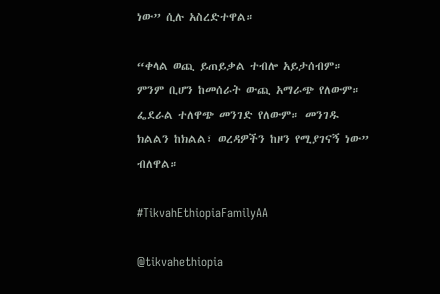ነው” ሲሉ አስረድተዋል።

“ቀላል ወጪ ይጠይቃል ተብሎ አይታሰብም። ምንም ቢሆን ከመሰራት ውጪ አማራጭ የለውም። ፌደራል ተለዋጭ መንገድ የለውም። መንገዱ ክልልን ከክልል፣ ወረዳዎችን ከዞን የሚያገናኝ ነው” ብለዋል።

#TikvahEthiopiaFamilyAA

@tikvahethiopia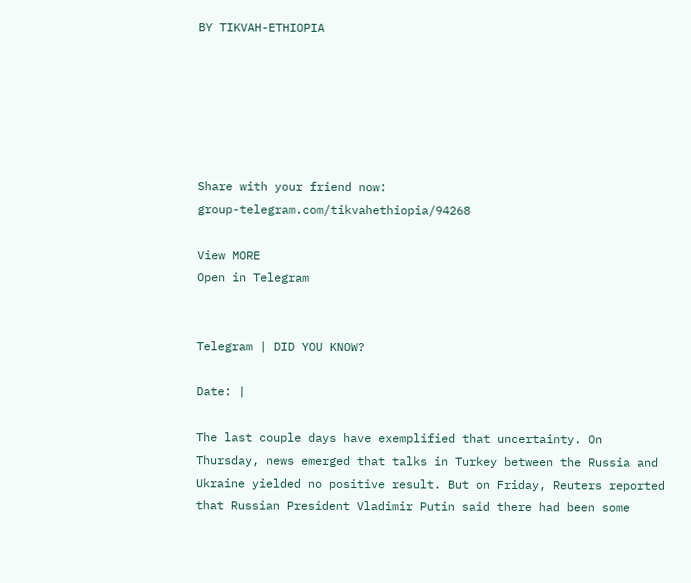BY TIKVAH-ETHIOPIA






Share with your friend now:
group-telegram.com/tikvahethiopia/94268

View MORE
Open in Telegram


Telegram | DID YOU KNOW?

Date: |

The last couple days have exemplified that uncertainty. On Thursday, news emerged that talks in Turkey between the Russia and Ukraine yielded no positive result. But on Friday, Reuters reported that Russian President Vladimir Putin said there had been some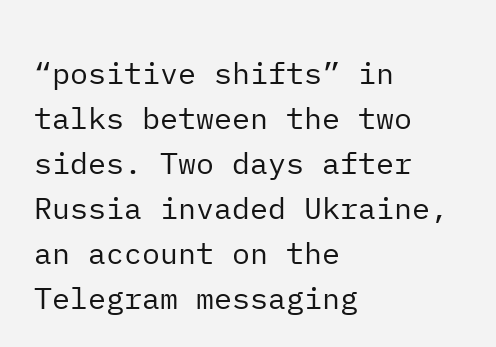“positive shifts” in talks between the two sides. Two days after Russia invaded Ukraine, an account on the Telegram messaging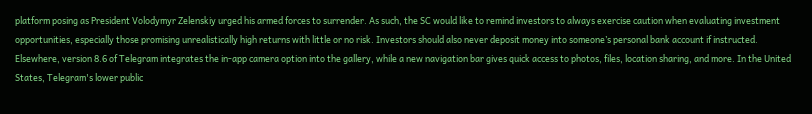platform posing as President Volodymyr Zelenskiy urged his armed forces to surrender. As such, the SC would like to remind investors to always exercise caution when evaluating investment opportunities, especially those promising unrealistically high returns with little or no risk. Investors should also never deposit money into someone’s personal bank account if instructed. Elsewhere, version 8.6 of Telegram integrates the in-app camera option into the gallery, while a new navigation bar gives quick access to photos, files, location sharing, and more. In the United States, Telegram's lower public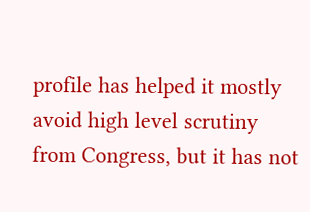profile has helped it mostly avoid high level scrutiny from Congress, but it has not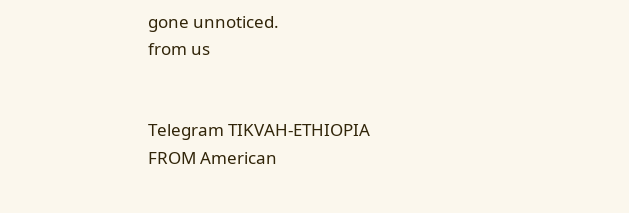gone unnoticed.
from us


Telegram TIKVAH-ETHIOPIA
FROM American